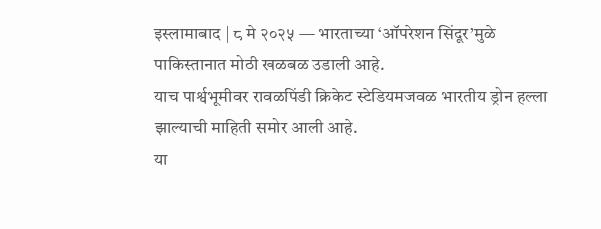इस्लामाबाद | ८ मे २०२५ — भारताच्या ‘ऑपरेशन सिंदूर’मुळे पाकिस्तानात मोठी खळबळ उडाली आहे.
याच पार्श्वभूमीवर रावळपिंडी क्रिकेट स्टेडियमजवळ भारतीय ड्रोन हल्ला झाल्याची माहिती समोर आली आहे.
या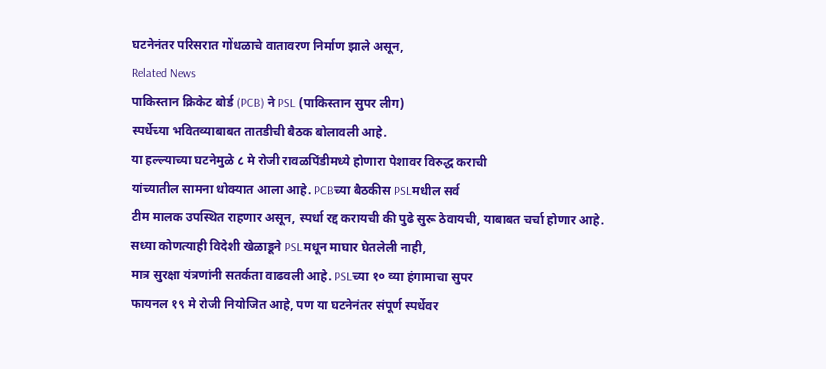घटनेनंतर परिसरात गोंधळाचे वातावरण निर्माण झाले असून,
Related News
पाकिस्तान क्रिकेट बोर्ड (PCB) ने PSL (पाकिस्तान सुपर लीग)
स्पर्धेच्या भवितव्याबाबत तातडीची बैठक बोलावली आहे.
या हल्ल्याच्या घटनेमुळे ८ मे रोजी रावळपिंडीमध्ये होणारा पेशावर विरुद्ध कराची
यांच्यातील सामना धोक्यात आला आहे. PCBच्या बैठकीस PSLमधील सर्व
टीम मालक उपस्थित राहणार असून, स्पर्धा रद्द करायची की पुढे सुरू ठेवायची, याबाबत चर्चा होणार आहे.
सध्या कोणत्याही विदेशी खेळाडूने PSLमधून माघार घेतलेली नाही,
मात्र सुरक्षा यंत्रणांनी सतर्कता वाढवली आहे. PSLच्या १० व्या हंगामाचा सुपर
फायनल १९ मे रोजी नियोजित आहे, पण या घटनेनंतर संपूर्ण स्पर्धेवर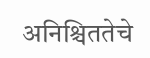अनिश्चिततेचे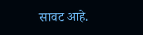सावट आहे.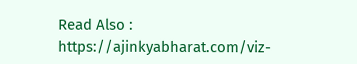Read Also : https://ajinkyabharat.com/viz-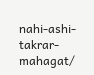nahi-ashi-takrar-mahagat/